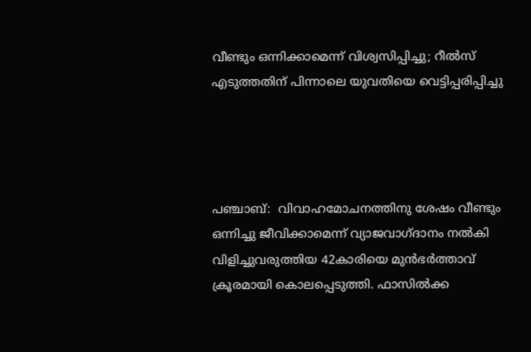വീണ്ടും ഒന്നിക്കാമെന്ന് വിശ്വസിപ്പിച്ചു; റീൽസ് എടുത്തതിന് പിന്നാലെ യുവതിയെ വെട്ടിപ്പരിപ്പിച്ചു




പഞ്ചാബ്:  വിവാഹമോചനത്തിനു ശേഷം വീണ്ടും ഒന്നിച്ചു ജീവിക്കാമെന്ന് വ്യാജവാഗ്ദാനം നൽകി വിളിച്ചുവരുത്തിയ 42കാരിയെ മുൻഭർത്താവ് ക്രൂരമായി കൊലപ്പെടുത്തി. ഫാസിൽക്ക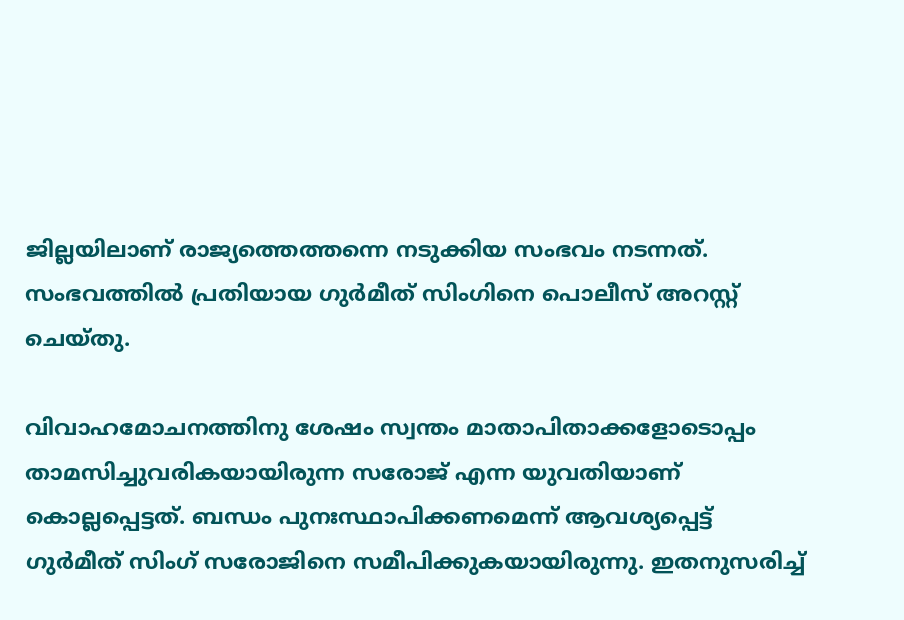ജില്ലയിലാണ് രാജ്യത്തെത്തന്നെ നടുക്കിയ സംഭവം നടന്നത്. സംഭവത്തിൽ പ്രതിയായ ഗുർമീത് സിംഗിനെ പൊലീസ് അറസ്റ്റ് ചെയ്തു.

വിവാഹമോചനത്തിനു ശേഷം സ്വന്തം മാതാപിതാക്കളോടൊപ്പം താമസിച്ചുവരികയായിരുന്ന സരോജ് എന്ന യുവതിയാണ് കൊല്ലപ്പെട്ടത്. ബന്ധം പുനഃസ്ഥാപിക്കണമെന്ന് ആവശ്യപ്പെട്ട് ഗുർമീത് സിംഗ് സരോജിനെ സമീപിക്കുകയായിരുന്നു. ഇതനുസരിച്ച്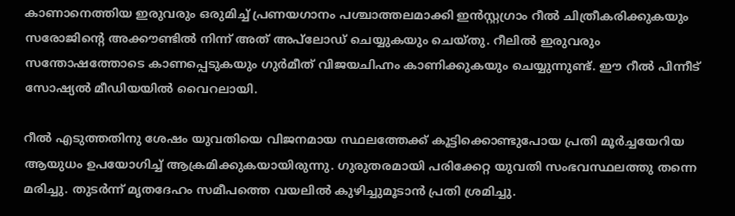കാണാനെത്തിയ ഇരുവരും ഒരുമിച്ച് പ്രണയഗാനം പശ്ചാത്തലമാക്കി ഇൻസ്റ്റഗ്രാം റീൽ ചിത്രീകരിക്കുകയും സരോജിന്റെ അക്കൗണ്ടിൽ നിന്ന് അത് അപ്‌ലോഡ് ചെയ്യുകയും ചെയ്തു. റീലിൽ ഇരുവരും സന്തോഷത്തോടെ കാണപ്പെടുകയും ഗുർമീത് വിജയചിഹ്നം കാണിക്കുകയും ചെയ്യുന്നുണ്ട്. ഈ റീൽ പിന്നീട് സോഷ്യൽ മീഡിയയിൽ വൈറലായി.

റീൽ എടുത്തതിനു ശേഷം യുവതിയെ വിജനമായ സ്ഥലത്തേക്ക് കൂട്ടിക്കൊണ്ടുപോയ പ്രതി മൂർച്ചയേറിയ ആയുധം ഉപയോഗിച്ച് ആക്രമിക്കുകയായിരുന്നു. ഗുരുതരമായി പരിക്കേറ്റ യുവതി സംഭവസ്ഥലത്തു തന്നെ മരിച്ചു. തുടര്‍ന്ന് മൃതദേഹം സമീപത്തെ വയലിൽ കുഴിച്ചുമൂടാൻ പ്രതി ശ്രമിച്ചു.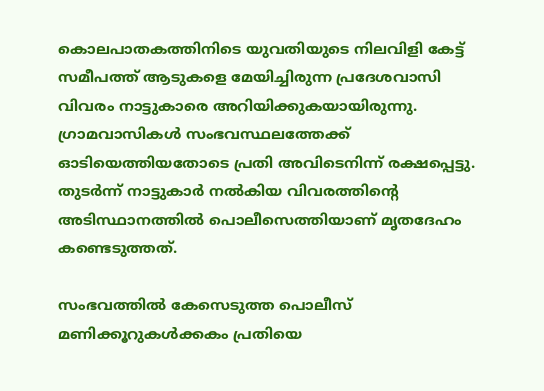കൊലപാതകത്തിനിടെ യുവതിയുടെ നിലവിളി കേട്ട് സമീപത്ത് ആടുകളെ മേയിച്ചിരുന്ന പ്രദേശവാസി വിവരം നാട്ടുകാരെ അറിയിക്കുകയായിരുന്നു. ഗ്രാമവാസികൾ സംഭവസ്ഥലത്തേക്ക് ഓടിയെത്തിയതോടെ പ്രതി അവിടെനിന്ന് രക്ഷപ്പെട്ടു. തുടർന്ന് നാട്ടുകാർ നൽകിയ വിവരത്തിന്റെ അടിസ്ഥാനത്തിൽ പൊലീസെത്തിയാണ് മൃതദേഹം കണ്ടെടുത്തത്.

സംഭവത്തിൽ കേസെടുത്ത പൊലീസ് മണിക്കൂറുകൾക്കകം പ്രതിയെ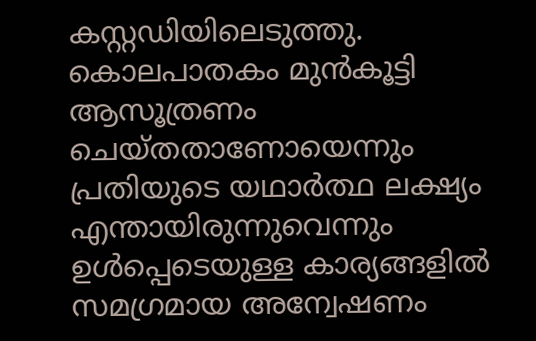കസ്റ്റഡിയിലെടുത്തു. കൊലപാതകം മുൻകൂട്ടി ആസൂത്രണം ചെയ്തതാണോയെന്നും പ്രതിയുടെ യഥാർത്ഥ ലക്ഷ്യം എന്തായിരുന്നുവെന്നും ഉൾപ്പെടെയുള്ള കാര്യങ്ങളിൽ സമഗ്രമായ അന്വേഷണം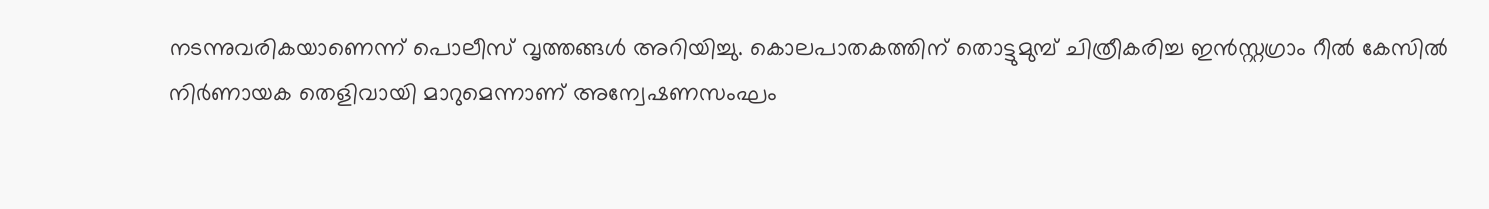നടന്നുവരികയാണെന്ന് പൊലീസ് വൃത്തങ്ങൾ അറിയിച്ചു. കൊലപാതകത്തിന് തൊട്ടുമുമ്പ് ചിത്രീകരിച്ച ഇൻസ്റ്റഗ്രാം റീൽ കേസിൽ നിർണായക തെളിവായി മാറുമെന്നാണ് അന്വേഷണസംഘം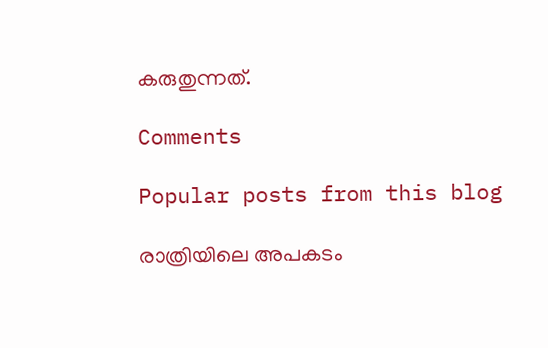കരുതുന്നത്.

Comments

Popular posts from this blog

രാത്രിയിലെ അപകടം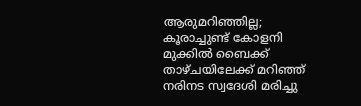ആരുമറിഞ്ഞില്ല; കൂരാച്ചുണ്ട് കോളനി മുക്കിൽ ബൈക്ക് താഴ്ചയിലേക്ക് മറിഞ്ഞ് നരിനട സ്വദേശി മരിച്ചു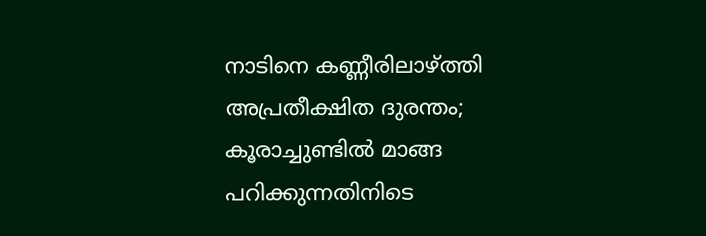നാടിനെ കണ്ണീരിലാഴ്ത്തി അപ്രതീക്ഷിത ദുരന്തം; കൂരാച്ചുണ്ടിൽ മാങ്ങ പറിക്കുന്നതിനിടെ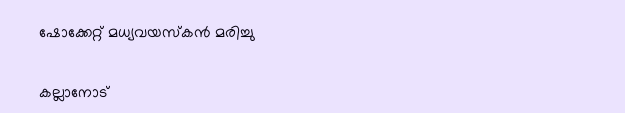ഷോക്കേറ്റ് മധ്യവയസ്കൻ മരിച്ചു

കല്ലാനോട്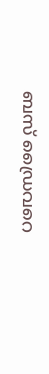ബസ് ഡ്രൈവറെ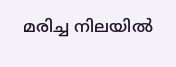മരിച്ച നിലയിൽ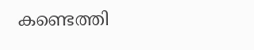കണ്ടെത്തി